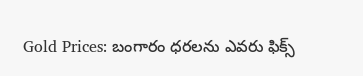Gold Prices: బంగారం ధరలను ఎవరు ఫిక్స్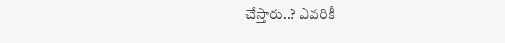చేస్తారు..? ఎవరికీ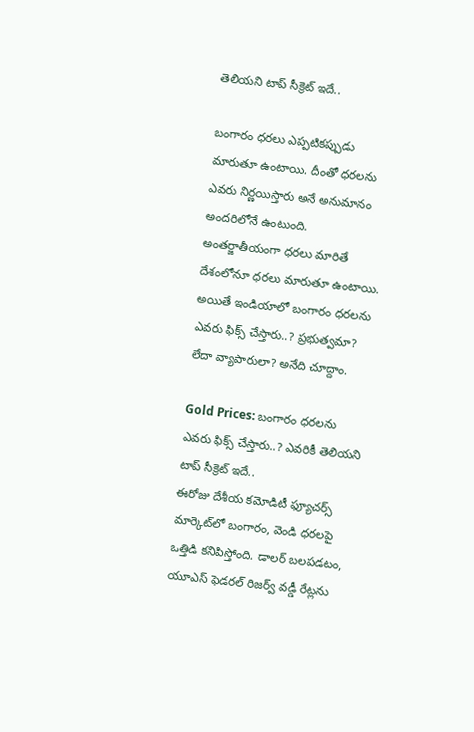తెలియని టాప్ సీక్రెట్ ఇదే..

బంగారం ధరలు ఎప్పటికప్పుడు మారుతూ ఉంటాయి. దీంతో ధరలను ఎవరు నిర్ణయిస్తారు అనే అనుమానం అందరిలోనే ఉంటుంది. అంతర్జాతీయంగా ధరలు మారితే దేశంలోనూ ధరలు మారుతూ ఉంటాయి. అయితే ఇండియాలో బంగారం ధరలను ఎవరు ఫిక్స్ చేస్తారు..? ప్రభుత్వమా? లేదా వ్యాపారులా? అనేది చూద్దాం.

Gold Prices: బంగారం ధరలను ఎవరు ఫిక్స్ చేస్తారు..? ఎవరికీ తెలియని టాప్ సీక్రెట్ ఇదే..
ఈరోజు దేశీయ కమోడిటీ ఫ్యూచర్స్ మార్కెట్‌లో బంగారం, వెండి ధరలపై ఒత్తిడి కనిపిస్తోంది. డాలర్ బలపడటం, యూఎస్ ఫెడరల్ రిజర్వ్ వడ్డీ రేట్లను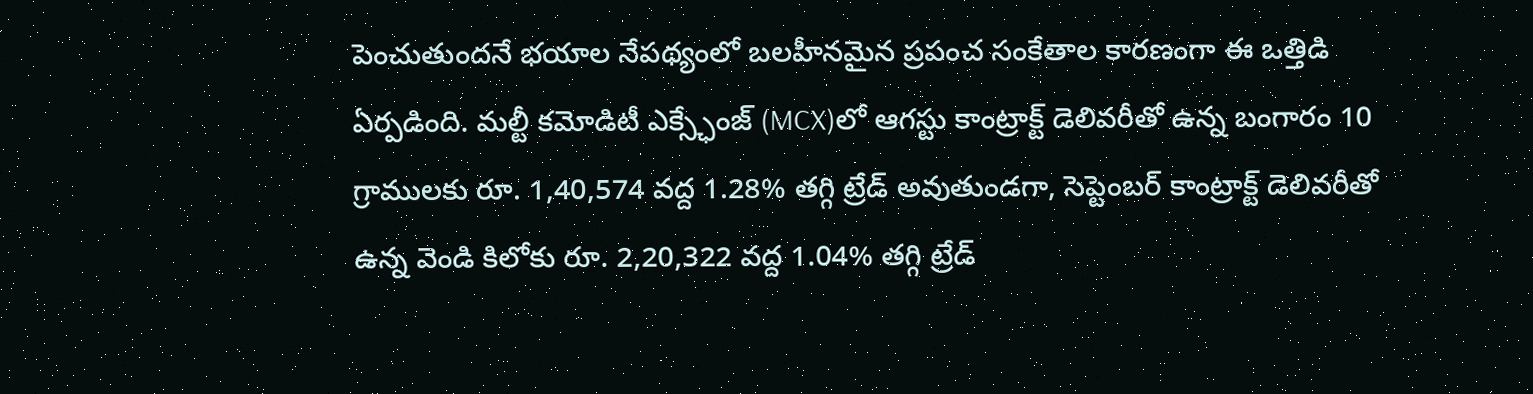పెంచుతుందనే భయాల నేపథ్యంలో బలహీనమైన ప్రపంచ సంకేతాల కారణంగా ఈ ఒత్తిడి ఏర్పడింది. మల్టీ కమోడిటీ ఎక్స్ఛేంజ్ (MCX)లో ఆగస్టు కాంట్రాక్ట్ డెలివరీతో ఉన్న బంగారం 10 గ్రాములకు రూ. 1,40,574 వద్ద 1.28% తగ్గి ట్రేడ్ అవుతుండగా, సెప్టెంబర్ కాంట్రాక్ట్ డెలివరీతో ఉన్న వెండి కిలోకు రూ. 2,20,322 వద్ద 1.04% తగ్గి ట్రేడ్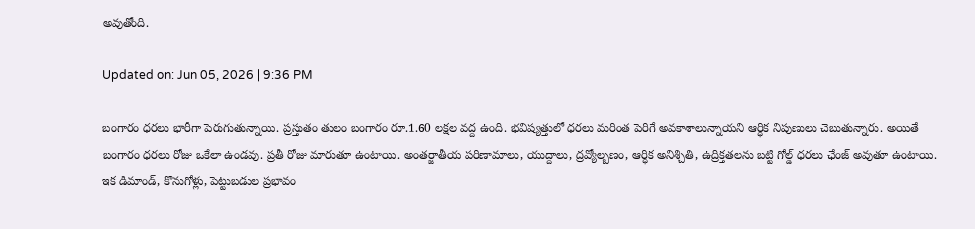అవుతోంది.

Updated on: Jun 05, 2026 | 9:36 PM

బంగారం ధరలు భారీగా పెరుగుతున్నాయి. ప్రస్తుతం తులం బంగారం రూ.1.60 లక్షల వద్ద ఉంది. భవిష్యత్తులో ధరలు మరింత పెరిగే అవకాశాలున్నాయని ఆర్ధిక నిపుణులు చెబుతున్నారు. అయితే బంగారం ధరలు రోజు ఒకేలా ఉండవు. ప్రతీ రోజు మారుతూ ఉంటాయి. అంతర్జాతీయ పరిణామాలు, యుద్దాలు, ద్రవ్యోల్బణం, ఆర్ధిక అనిశ్చితి, ఉద్రిక్తతలను బట్టి గోల్డ్ ధరలు ఛేంజ్ అవుతూ ఉంటాయి. ఇక డిమాండ్, కొనుగోళ్లు, పెట్టుబడుల ప్రభావం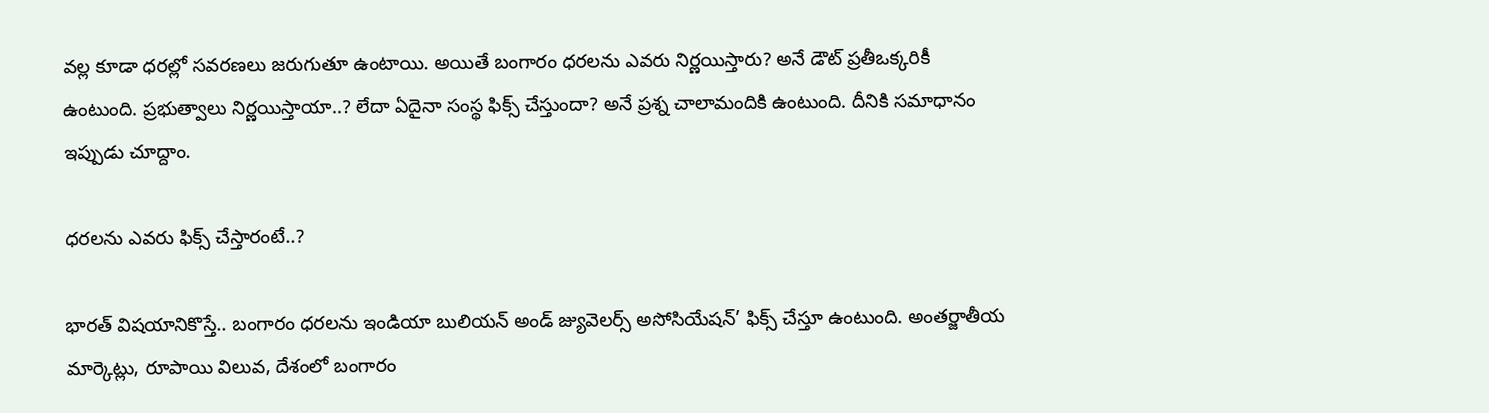వల్ల కూడా ధరల్లో సవరణలు జరుగుతూ ఉంటాయి. అయితే బంగారం ధరలను ఎవరు నిర్ణయిస్తారు? అనే డౌట్ ప్రతీఒక్కరికీ ఉంటుంది. ప్రభుత్వాలు నిర్ణయిస్తాయా..? లేదా ఏదైనా సంస్థ ఫిక్స్ చేస్తుందా? అనే ప్రశ్న చాలామందికి ఉంటుంది. దీనికి సమాధానం ఇప్పుడు చూద్దాం.

ధరలను ఎవరు ఫిక్స్ చేస్తారంటే..?

భారత్ విషయానికొస్తే.. బంగారం ధరలను ఇండియా బులియన్ అండ్ జ్యువెలర్స్ అసోసియేషన్’ ఫిక్స్ చేస్తూ ఉంటుంది. అంతర్జాతీయ మార్కెట్లు, రూపాయి విలువ, దేశంలో బంగారం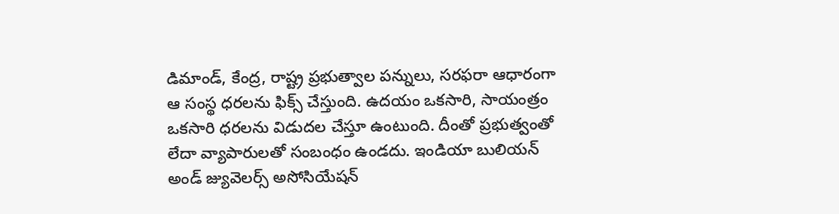డిమాండ్, కేంద్ర, రాష్ట్ర ప్రభుత్వాల పన్నులు, సరఫరా ఆధారంగా ఆ సంస్థ ధరలను ఫిక్స్ చేస్తుంది. ఉదయం ఒకసారి, సాయంత్రం ఒకసారి ధరలను విడుదల చేస్తూ ఉంటుంది. దీంతో ప్రభుత్వంతో లేదా వ్యాపారులతో సంబంధం ఉండదు. ఇండియా బులియన్ అండ్ జ్యువెలర్స్ అసోసియేషన్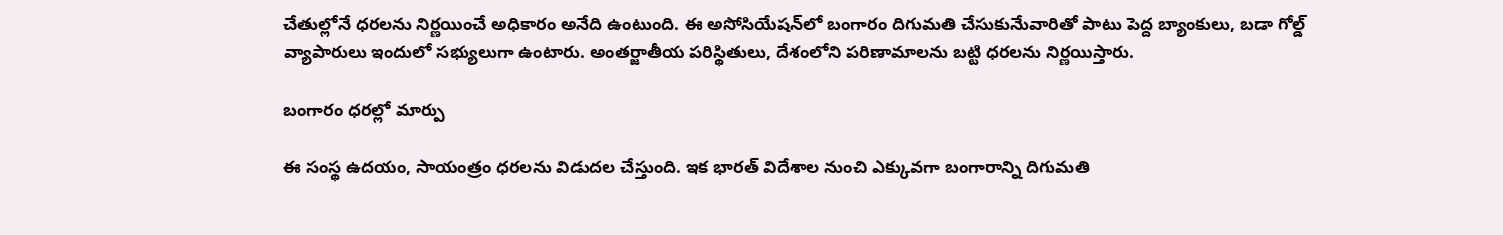చేతుల్లోనే ధరలను నిర్ణయించే అధికారం అనేది ఉంటుంది. ఈ అసోసియేషన్‌లో బంగారం దిగుమతి చేసుకునేువారితో పాటు పెద్ద బ్యాంకులు, బడా గోల్డ్ వ్యాపారులు ఇందులో సభ్యులుగా ఉంటారు. అంతర్జాతీయ పరిస్థితులు, దేశంలోని పరిణామాలను బట్టి ధరలను నిర్ణయిస్తారు.

బంగారం ధరల్లో మార్పు

ఈ సంస్థ ఉదయం, సాయంత్రం ధరలను విడుదల చేస్తుంది. ఇక భారత్ విదేశాల నుంచి ఎక్కువగా బంగారాన్ని దిగుమతి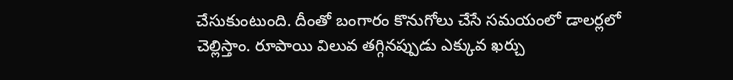చేసుకుంటుంది. దీంతో బంగారం కొనుగోలు చేసే సమయంలో డాలర్లలో చెల్లిస్తాం. రూపాయి విలువ తగ్గినప్పుడు ఎక్కువ ఖర్చు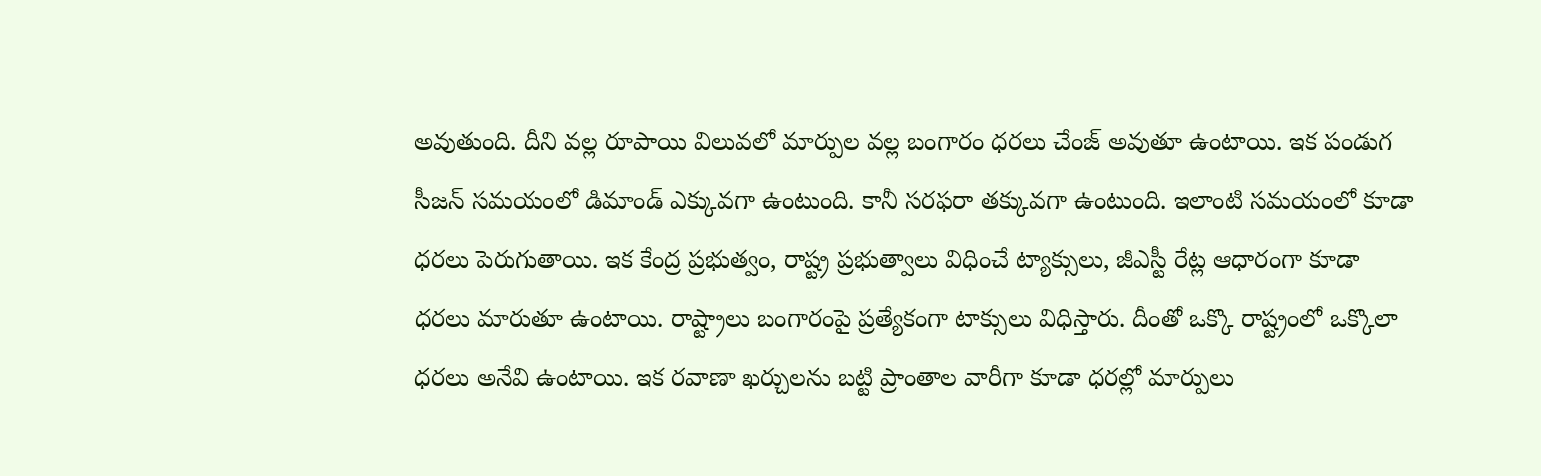అవుతుంది. దీని వల్ల రూపాయి విలువలో మార్పుల వల్ల బంగారం ధరలు చేంజ్ అవుతూ ఉంటాయి. ఇక పండుగ సీజన్ సమయంలో డిమాండ్ ఎక్కువగా ఉంటుంది. కానీ సరఫరా తక్కువగా ఉంటుంది. ఇలాంటి సమయంలో కూడా ధరలు పెరుగుతాయి. ఇక కేంద్ర ప్రభుత్వం, రాష్ట్ర ప్రభుత్వాలు విధించే ట్యాక్సులు, జీఎస్టీ రేట్ల ఆధారంగా కూడా ధరలు మారుతూ ఉంటాయి. రాష్ట్రాలు బంగారంపై ప్రత్యేకంగా టాక్సులు విధిస్తారు. దీంతో ఒక్కొ రాష్ట్రంలో ఒక్కొలా ధరలు అనేవి ఉంటాయి. ఇక రవాణా ఖర్చులను బట్టి ప్రాంతాల వారీగా కూడా ధరల్లో మార్పులు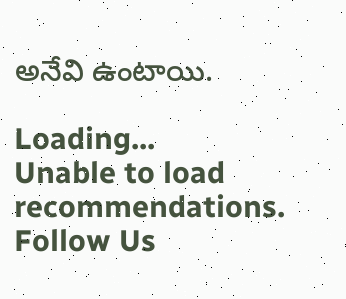అనేవి ఉంటాయి.

Loading...
Unable to load recommendations.
Follow Us